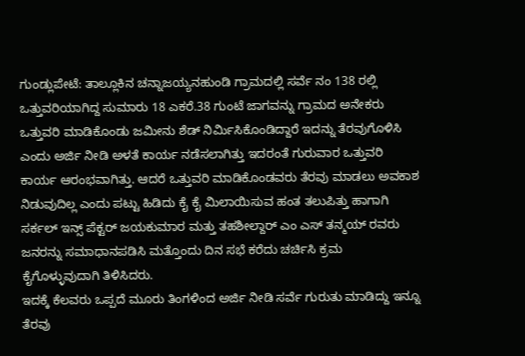ಗುಂಡ್ಲುಪೇಟೆ: ತಾಲ್ಲೂಕಿನ ಚನ್ನಾಜಯ್ಯನಹುಂಡಿ ಗ್ರಾಮದಲ್ಲಿ ಸರ್ವೆ ನಂ 138 ರಲ್ಲಿ ಒತ್ತುವರಿಯಾಗಿದ್ದ ಸುಮಾರು 18 ಎಕರೆ.38 ಗುಂಟೆ ಜಾಗವನ್ನು ಗ್ರಾಮದ ಅನೇಕರು ಒತ್ತುವರಿ ಮಾಡಿಕೊಂಡು ಜಮೀನು ಶೆಡ್ ನಿರ್ಮಿಸಿಕೊಂಡಿದ್ದಾರೆ ಇದನ್ನು ತೆರವುಗೊಳಿಸಿ ಎಂದು ಅರ್ಜಿ ನೀಡಿ ಅಳತೆ ಕಾರ್ಯ ನಡೆಸಲಾಗಿತ್ತು ಇದರಂತೆ ಗುರುವಾರ ಒತ್ತುವರಿ ಕಾರ್ಯ ಆರಂಭವಾಗಿತ್ತು. ಆದರೆ ಒತ್ತುವರಿ ಮಾಡಿಕೊಂಡವರು ತೆರವು ಮಾಡಲು ಅವಕಾಶ ನಿಡುವುದಿಲ್ಲ ಎಂದು ಪಟ್ಟು ಹಿಡಿದು ಕೈ ಕೈ ಮಿಲಾಯಿಸುವ ಹಂತ ತಲುಪಿತ್ತು ಹಾಗಾಗಿ ಸರ್ಕಲ್ ಇನ್ಸ್ ಪೆಕ್ಟರ್ ಜಯಕುಮಾರ ಮತ್ತು ತಹಶೀಲ್ದಾರ್ ಎಂ ಎಸ್ ತನ್ಮಯ್ ರವರು ಜನರನ್ನು ಸಮಾಧಾನಪಡಿಸಿ ಮತ್ತೊಂದು ದಿನ ಸಭೆ ಕರೆದು ಚರ್ಚಿಸಿ ಕ್ರಮ ಕೈಗೊಳ್ಳುವುದಾಗಿ ತಿಳಿಸಿದರು.
ಇದಕ್ಕೆ ಕೆಲವರು ಒಪ್ಪದೆ ಮೂರು ತಿಂಗಳಿಂದ ಅರ್ಜಿ ನೀಡಿ ಸರ್ವೆ ಗುರುತು ಮಾಡಿದ್ದು ಇನ್ನೂ ತೆರವು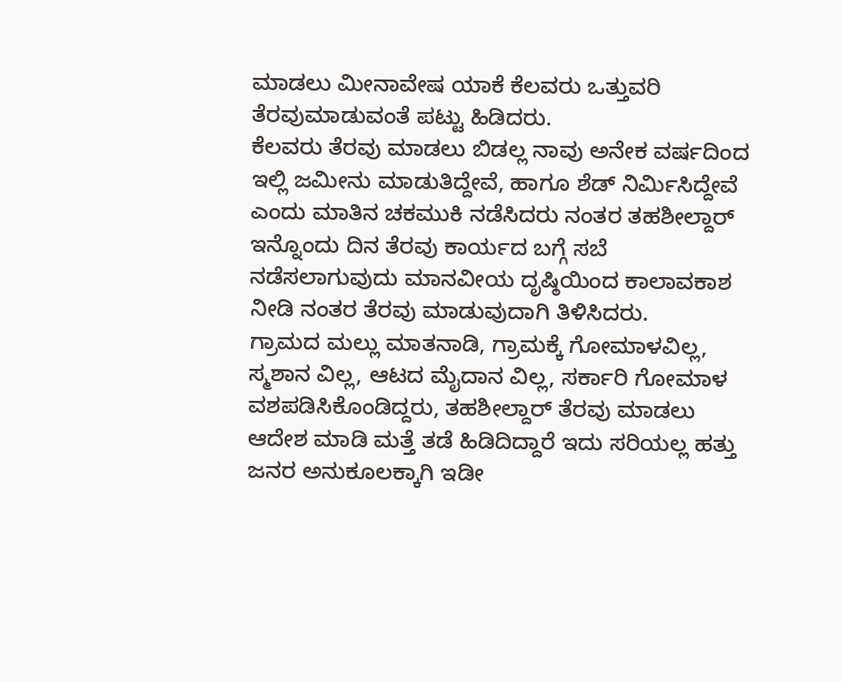ಮಾಡಲು ಮೀನಾವೇಷ ಯಾಕೆ ಕೆಲವರು ಒತ್ತುವರಿ ತೆರವುಮಾಡುವಂತೆ ಪಟ್ಟು ಹಿಡಿದರು.
ಕೆಲವರು ತೆರವು ಮಾಡಲು ಬಿಡಲ್ಲ ನಾವು ಅನೇಕ ವರ್ಷದಿಂದ ಇಲ್ಲಿ ಜಮೀನು ಮಾಡುತಿದ್ದೇವೆ, ಹಾಗೂ ಶೆಡ್ ನಿರ್ಮಿಸಿದ್ದೇವೆ ಎಂದು ಮಾತಿನ ಚಕಮುಕಿ ನಡೆಸಿದರು ನಂತರ ತಹಶೀಲ್ದಾರ್ ಇನ್ನೊಂದು ದಿನ ತೆರವು ಕಾರ್ಯದ ಬಗ್ಗೆ ಸಬೆ ನಡೆಸಲಾಗುವುದು ಮಾನವೀಯ ದೃಷ್ಠಿಯಿಂದ ಕಾಲಾವಕಾಶ ನೀಡಿ ನಂತರ ತೆರವು ಮಾಡುವುದಾಗಿ ತಿಳಿಸಿದರು.
ಗ್ರಾಮದ ಮಲ್ಲು ಮಾತನಾಡಿ, ಗ್ರಾಮಕ್ಕೆ ಗೋಮಾಳವಿಲ್ಲ, ಸ್ಮಶಾನ ವಿಲ್ಲ, ಆಟದ ಮೈದಾನ ವಿಲ್ಲ, ಸರ್ಕಾರಿ ಗೋಮಾಳ ವಶಪಡಿಸಿಕೊಂಡಿದ್ದರು, ತಹಶೀಲ್ದಾರ್ ತೆರವು ಮಾಡಲು ಆದೇಶ ಮಾಡಿ ಮತ್ತೆ ತಡೆ ಹಿಡಿದಿದ್ದಾರೆ ಇದು ಸರಿಯಲ್ಲ ಹತ್ತು ಜನರ ಅನುಕೂಲಕ್ಕಾಗಿ ಇಡೀ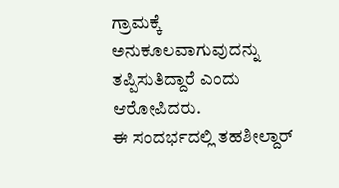ಗ್ರಾಮಕ್ಕೆ ಅನುಕೂಲವಾಗುವುದನ್ನು ತಪ್ಪಿಸುತಿದ್ದಾರೆ ಎಂದು ಆರೋಪಿದರು.
ಈ ಸಂದರ್ಭದಲ್ಲಿ ತಹಶೀಲ್ದಾರ್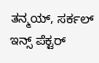ತನ್ಮಯ್, ಸರ್ಕಲ್ ಇನ್ಸ್ ಪೆಕ್ಟರ್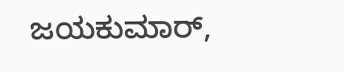ಜಯಕುಮಾರ್,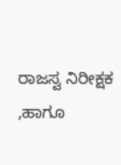ರಾಜಸ್ವ ನಿರೀಕ್ಷಕ ,ಹಾಗೂ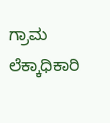ಗ್ರಾಮ ಲೆಕ್ಕಾಧಿಕಾರಿ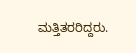ಮತ್ತಿತರರಿದ್ದರು.